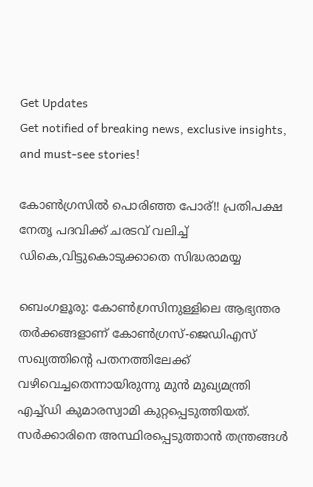Get Updates
Get notified of breaking news, exclusive insights, and must-see stories!

കോണ്‍ഗ്രസില്‍ പൊരിഞ്ഞ പോര്!! പ്രതിപക്ഷ നേതൃ പദവിക്ക് ചരടവ് വലിച്ച് ഡികെ,വിട്ടുകൊടുക്കാതെ സിദ്ധരാമയ്യ

ബെംഗളൂരു: കോണ്‍ഗ്രസിനുള്ളിലെ ആഭ്യന്തര തര്‍ക്കങ്ങളാണ് കോണ്‍ഗ്രസ്-ജെഡിഎസ് സഖ്യത്തിന്‍റെ പതനത്തിലേക്ക് വഴിവെച്ചതെന്നായിരുന്നു മുന്‍ മുഖ്യമന്ത്രി എച്ച്ഡി കുമാരസ്വാമി കുറ്റപ്പെടുത്തിയത്. സര്‍ക്കാരിനെ അസ്ഥിരപ്പെടുത്താന്‍ തന്ത്രങ്ങള്‍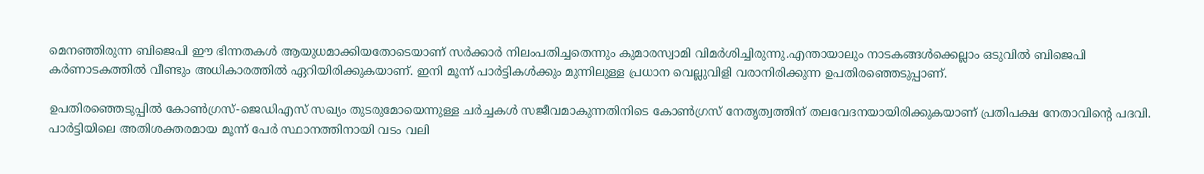മെനഞ്ഞിരുന്ന ബിജെപി ഈ ഭിന്നതകള്‍ ആയുധമാക്കിയതോടെയാണ് സര്‍ക്കാര്‍ നിലംപതിച്ചതെന്നും കുമാരസ്വാമി വിമര്‍ശിച്ചിരുന്നു.എന്തായാലും നാടകങ്ങള്‍ക്കെല്ലാം ഒടുവില്‍ ബിജെപി കര്‍ണാടകത്തില്‍ വീണ്ടും അധികാരത്തില്‍ ഏറിയിരിക്കുകയാണ്. ഇനി മൂന്ന് പാര്‍ട്ടികള്‍ക്കും മുന്നിലുള്ള പ്രധാന വെല്ലുവിളി വരാനിരിക്കുന്ന ഉപതിരഞ്ഞെടുപ്പാണ്.

ഉപതിരഞ്ഞെടുപ്പില്‍ കോണ്‍ഗ്രസ്-ജെഡിഎസ് സഖ്യം തുടരുമോയെന്നുള്ള ചര്‍ച്ചകള്‍ സജീവമാകുന്നതിനിടെ കോണ്‍ഗ്രസ് നേതൃത്വത്തിന് തലവേദനയായിരിക്കുകയാണ് പ്രതിപക്ഷ നേതാവിന്‍റെ പദവി. പാര്‍ട്ടിയിലെ അതിശക്തരമായ മൂന്ന് പേര്‍ സ്ഥാനത്തിനായി വടം വലി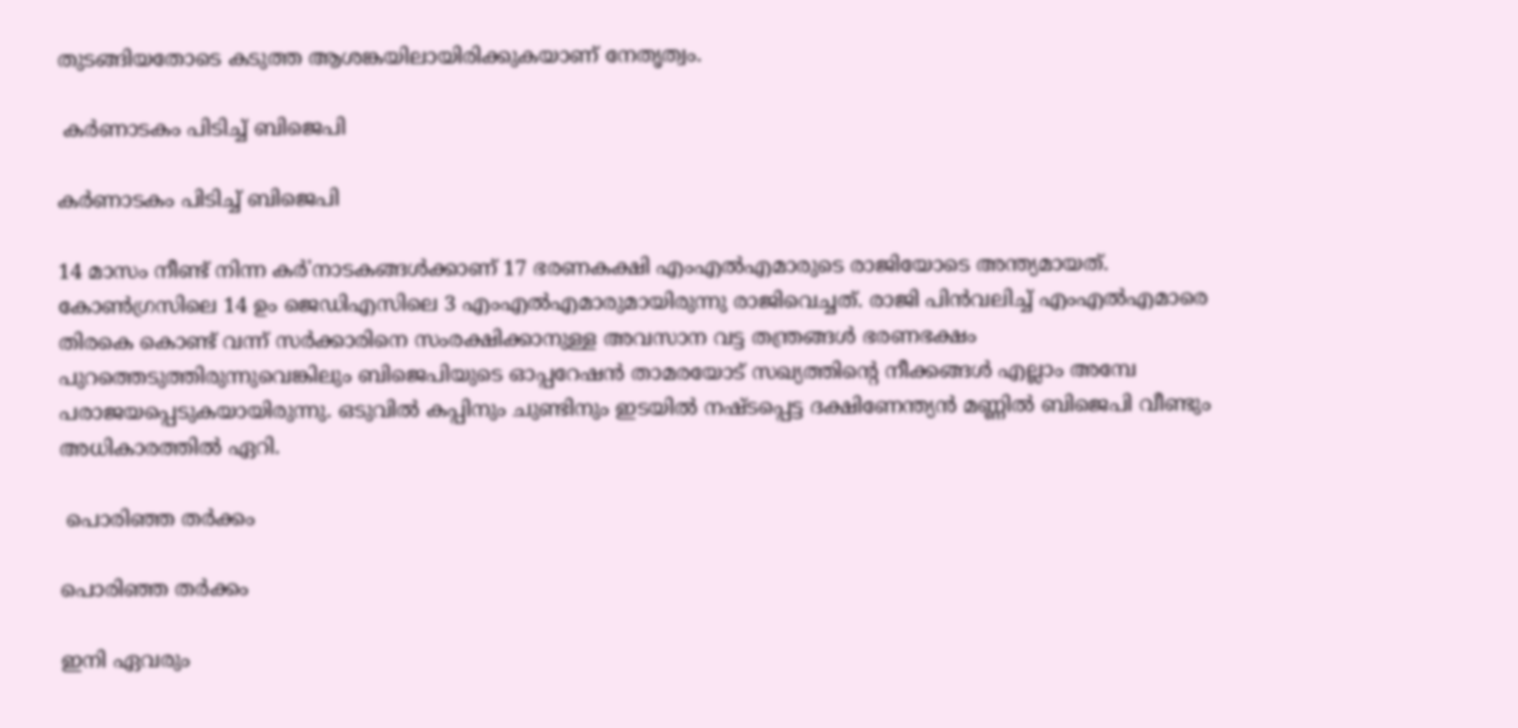തുടങ്ങിയതോടെ കടുത്ത ആശങ്കയിലായിരിക്കുകയാണ് നേതൃത്വം.

 കര്‍ണാടകം പിടിച്ച് ബിജെപി

കര്‍ണാടകം പിടിച്ച് ബിജെപി

14 മാസം നീണ്ട് നിന്ന കര്‍'നാടകങ്ങള്‍ക്കാണ് 17 ഭരണകക്ഷി എംഎല്‍എമാരുടെ രാജിയോടെ അന്ത്യമായത്. കോണ്‍ഗ്രസിലെ 14 ഉം ജെഡിഎസിലെ 3 എംഎല്‍എമാരുമായിരുന്നു രാജിവെച്ചത്. രാജി പിന്‍വലിച്ച് എംഎല്‍എമാരെ തിരകെ കൊണ്ട് വന്ന് സര്‍ക്കാരിനെ സംരക്ഷിക്കാനുള്ള അവസാന വട്ട തന്ത്രങ്ങള്‍ ഭരണഭക്ഷം പുറത്തെടുത്തിരുന്നുവെങ്കിലും ബിജെപിയുടെ ഓപ്പറേഷന്‍ താമരയോട് സഖ്യത്തിന്‍റെ നീക്കങ്ങള്‍ എല്ലാം അമ്പേ പരാജയപ്പെടുകയായിരുന്നു. ഒടുവില്‍ കപ്പിനും ചുണ്ടിനും ഇടയില്‍ നഷ്ടപ്പെട്ട ദക്ഷിണേന്ത്യന്‍ മണ്ണില്‍ ബിജെപി വീണ്ടും അധികാരത്തില്‍ ഏറി.

 പൊരിഞ്ഞ തര്‍ക്കം

പൊരിഞ്ഞ തര്‍ക്കം

ഇനി ഏവരും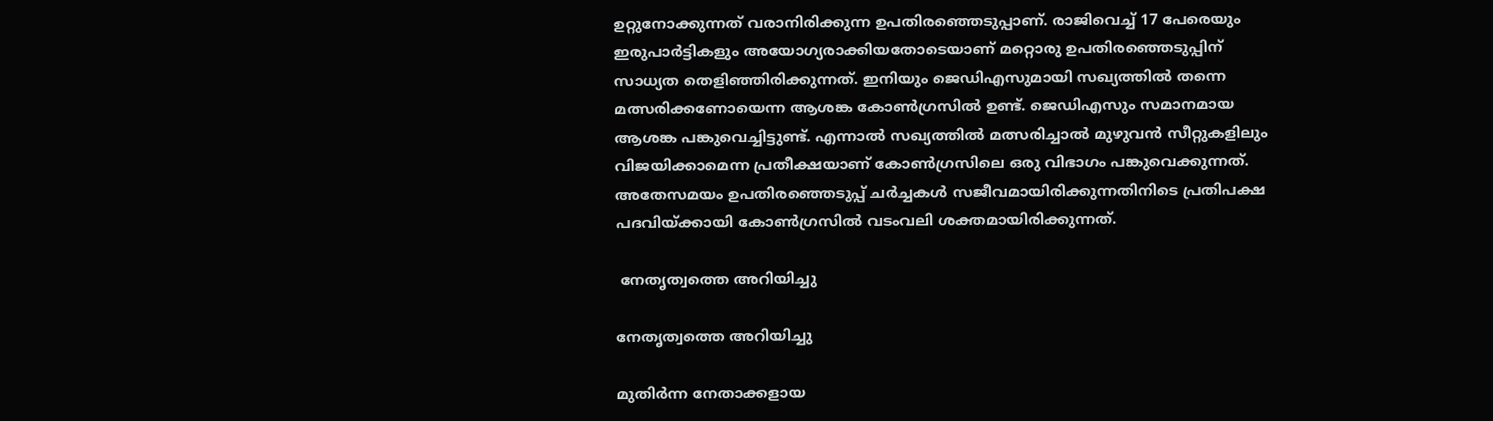ഉറ്റുനോക്കുന്നത് വരാനിരിക്കുന്ന ഉപതിരഞ്ഞെടുപ്പാണ്. രാജിവെച്ച് 17 പേരെയും ഇരുപാര്‍ട്ടികളും അയോഗ്യരാക്കിയതോടെയാണ് മറ്റൊരു ഉപതിരഞ്ഞെടുപ്പിന് സാധ്യത തെളിഞ്ഞിരിക്കുന്നത്. ഇനിയും ജെഡിഎസുമായി സഖ്യത്തില്‍ തന്നെ മത്സരിക്കണോയെന്ന ആശങ്ക കോണ്‍ഗ്രസില്‍ ഉണ്ട്. ജെഡിഎസും സമാനമായ ആശങ്ക പങ്കുവെച്ചിട്ടുണ്ട്. എന്നാല്‍ സഖ്യത്തില്‍ മത്സരിച്ചാല്‍ മുഴുവന്‍ സീറ്റുകളിലും വിജയിക്കാമെന്ന പ്രതീക്ഷയാണ് കോണ്‍ഗ്രസിലെ ഒരു വിഭാഗം പങ്കുവെക്കുന്നത്. അതേസമയം ഉപതിരഞ്ഞെടുപ്പ് ചര്‍ച്ചകള്‍ സജീവമായിരിക്കുന്നതിനിടെ പ്രതിപക്ഷ പദവിയ്ക്കായി കോണ്‍ഗ്രസില്‍ വടംവലി ശക്തമായിരിക്കുന്നത്.

 നേതൃത്വത്തെ അറിയിച്ചു

നേതൃത്വത്തെ അറിയിച്ചു

മുതിര്‍ന്ന നേതാക്കളായ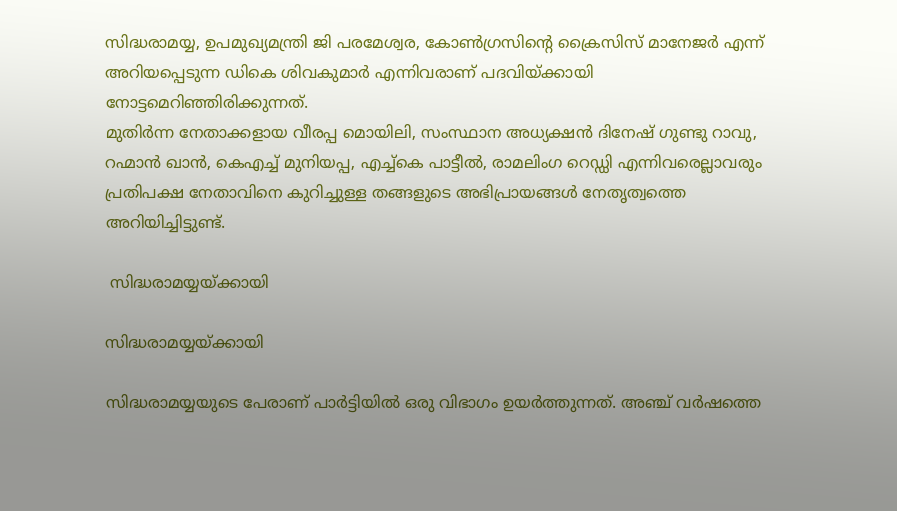സിദ്ധരാമയ്യ, ഉപമുഖ്യമന്ത്രി ജി പരമേശ്വര, കോണ്‍ഗ്രസിന്‍റെ ക്രൈസിസ് മാനേജര്‍ എന്ന് അറിയപ്പെടുന്ന ഡികെ ശിവകുമാര്‍ എന്നിവരാണ് പദവിയ്ക്കായി നോട്ടമെറിഞ്ഞിരിക്കുന്നത്.
മുതിര്‍ന്ന നേതാക്കളായ വീരപ്പ മൊയിലി, സംസ്ഥാന അധ്യക്ഷന്‍ ദിനേഷ് ഗുണ്ടു റാവു, റഹ്മാന്‍ ഖാന്‍, കെഎച്ച് മുനിയപ്പ, എച്ച്കെ പാട്ടീല്‍, രാമലിംഗ റെഡ്ഡി എന്നിവരെല്ലാവരും പ്രതിപക്ഷ നേതാവിനെ കുറിച്ചുള്ള തങ്ങളുടെ അഭിപ്രായങ്ങള്‍ നേതൃത്വത്തെ അറിയിച്ചിട്ടുണ്ട്.

 സിദ്ധരാമയ്യയ്ക്കായി

സിദ്ധരാമയ്യയ്ക്കായി

സിദ്ധരാമയ്യയുടെ പേരാണ് പാര്‍ട്ടിയില്‍ ഒരു വിഭാഗം ഉയര്‍ത്തുന്നത്. അഞ്ച് വര്‍ഷത്തെ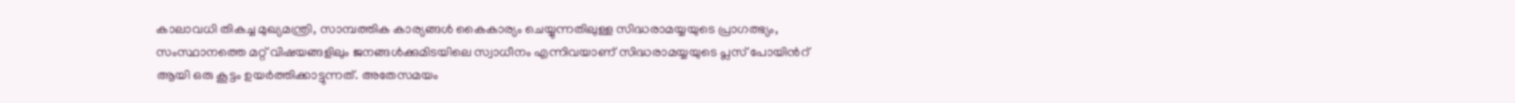കാലാവധി തികച്ച മുഖ്യമന്ത്രി, സാമ്പത്തിക കാര്യങ്ങള്‍ കൈകാര്യം ചെയ്യുന്നതിലുള്ള സിദ്ധരാമയ്യയുടെ പ്രാഗത്ഭ്യം, സംസ്ഥാനത്തെ മറ്റ് വിഷയങ്ങളിലും ജനങ്ങള്‍ക്കുമിടയിലെ സ്വാധീനം എന്നിവയാണ് സിദ്ധരാമയ്യയുടെ പ്ലസ് പോയിന്‍റ് ആയി ഒരു കൂട്ടം ഉയര്‍ത്തിക്കാട്ടുന്നത്. അതേസമയം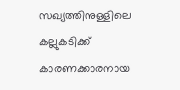സഖ്യത്തിനുള്ളിലെ കല്ലുകടിക്ക് കാരണക്കാരനായ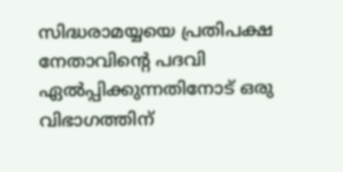സിദ്ധരാമയ്യയെ പ്രതിപക്ഷ നേതാവിന്‍റെ പദവി ഏല്‍പ്പിക്കുന്നതിനോട് ഒരു വിഭാഗത്തിന്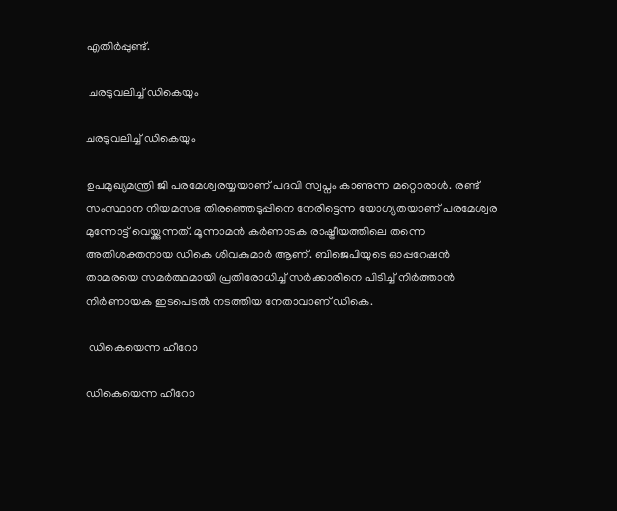എതിര്‍പ്പുണ്ട്.

 ചരടുവലിച്ച് ഡികെയും

ചരടുവലിച്ച് ഡികെയും

ഉപമുഖ്യമന്ത്രി ജി പരമേശ്വരയ്യയാണ് പദവി സ്വപ്നം കാണുന്ന മറ്റൊരാള്‍. രണ്ട് സംസ്ഥാന നിയമസഭ തിരഞ്ഞെടുപ്പിനെ നേരിട്ടെന്ന യോഗ്യതയാണ് പരമേശ്വര മുന്നോട്ട് വെയ്ക്കുന്നത്. മൂന്നാമന്‍ കര്‍ണാടക രാഷ്ട്രീയത്തിലെ തന്നെ അതിശക്തനായ ഡികെ ശിവകുമാര്‍ ആണ്. ബിജെപിയുടെ ഓപ്പറേഷന്‍ താമരയെ സമര്‍ത്ഥമായി പ്രതിരോധിച്ച് സര്‍ക്കാരിനെ പിടിച്ച് നിര്‍ത്താന്‍ നിര്‍ണായക ഇടപെടല്‍ നടത്തിയ നേതാവാണ് ഡികെ.

 ഡികെയെന്ന ഹീറോ

ഡികെയെന്ന ഹീറോ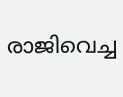രാജിവെച്ച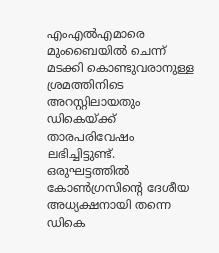എംഎല്‍എമാരെ മുംബൈയില്‍ ചെന്ന് മടക്കി കൊണ്ടുവരാനുള്ള ശ്രമത്തിനിടെ അറസ്റ്റിലായതും ഡികെയ്ക്ക് താരപരിവേഷം ലഭിച്ചിട്ടുണ്ട്. ഒരുഘട്ടത്തില്‍ കോണ്‍ഗ്രസിന്‍റെ ദേശീയ അധ്യക്ഷനായി തന്നെ ഡികെ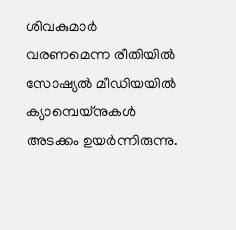ശിവകുമാര്‍ വരണമെന്ന രീതിയില്‍ സോഷ്യല്‍ മീഡിയയില്‍ ക്യാമ്പെയ്നുകള്‍ അടക്കം ഉയര്‍ന്നിരുന്നു.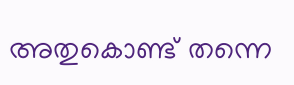അതുകൊണ്ട് തന്നെ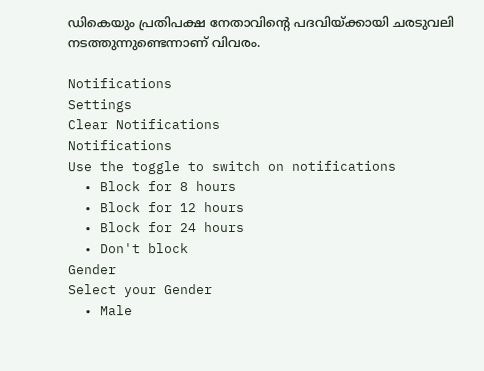ഡികെയും പ്രതിപക്ഷ നേതാവിന്‍റെ പദവിയ്ക്കായി ചരടുവലി നടത്തുന്നുണ്ടെന്നാണ് വിവരം.

Notifications
Settings
Clear Notifications
Notifications
Use the toggle to switch on notifications
  • Block for 8 hours
  • Block for 12 hours
  • Block for 24 hours
  • Don't block
Gender
Select your Gender
  • Male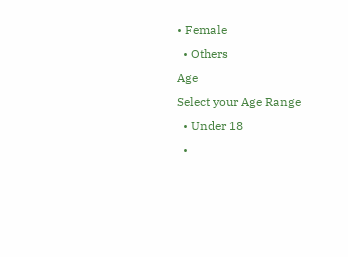• Female
  • Others
Age
Select your Age Range
  • Under 18
  •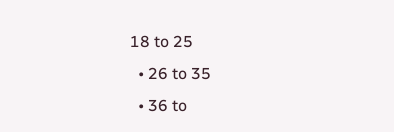18 to 25
  • 26 to 35
  • 36 to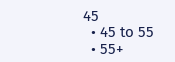45
  • 45 to 55
  • 55+